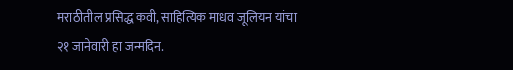मराठीतील प्रसिद्ध कवी, साहित्यिक माधव जूलियन यांचा २१ जानेवारी हा जन्मदिन.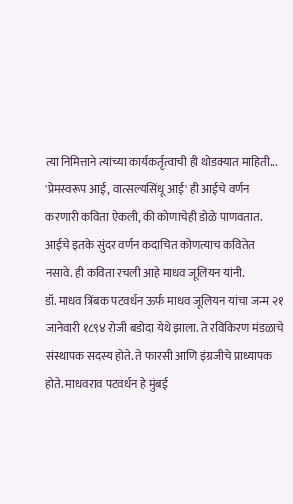त्या निमित्ताने त्यांच्या कार्यकर्तृत्वाची ही थोडक्यात माहिती...
'प्रेमस्वरूप आई, वात्सल्यसिंधू आई' ही आईचे वर्णन करणारी कविता ऐकली, की कोणाचेही डोळे पाणवतात. आईचे इतके सुंदर वर्णन कदाचित कोणत्याच कवितेत नसावे. ही कविता रचली आहे माधव जूलियन यांनी.
डॉ. माधव त्रिंबक पटवर्धन ऊर्फ माधव जूलियन यांचा जन्म २१ जानेवारी १८९४ रोजी बडोदा येथे झाला. ते रविकिरण मंडळाचे संस्थापक सदस्य होते. ते फारसी आणि इंग्रजीचे प्राध्यापक होते. माधवराव पटवर्धन हे मुंबई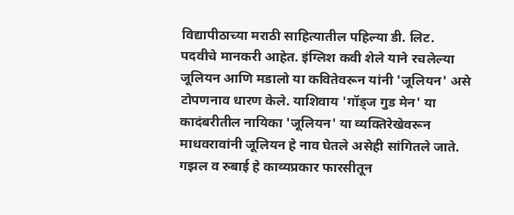विद्यापीठाच्या मराठी साहित्यातील पहिल्या डी. लिट. पदवीचे मानकरी आहेत. इंग्लिश कवी शेले याने रचलेल्या जूलियन आणि मडालो या कवितेवरून यांनी 'जूलियन' असे टोपणनाव धारण केले. याशिवाय 'गॉड्ज गुड मेन' या कादंबरीतील नायिका 'जूलियन' या व्यक्तिरेखेवरून माधवरावांनी जूलियन हे नाव घेतले असेही सांगितले जाते. गझल व रुबाई हे काव्यप्रकार फारसीतून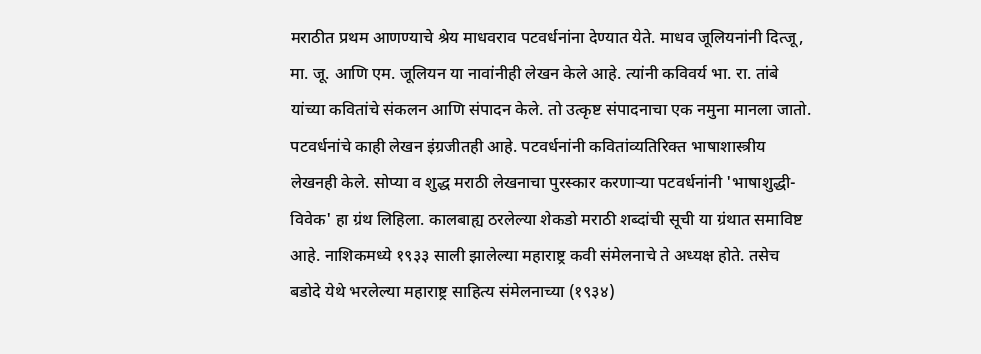मराठीत प्रथम आणण्याचे श्रेय माधवराव पटवर्धनांना देण्यात येते. माधव जूलियनांनी दित्जू, मा. जू. आणि एम. जूलियन या नावांनीही लेखन केले आहे. त्यांनी कविवर्य भा. रा. तांबे यांच्या कवितांचे संकलन आणि संपादन केले. तो उत्कृष्ट संपादनाचा एक नमुना मानला जातो. पटवर्धनांचे काही लेखन इंग्रजीतही आहे. पटवर्धनांनी कवितांव्यतिरिक्त भाषाशास्त्रीय लेखनही केले. सोप्या व शुद्ध मराठी लेखनाचा पुरस्कार करणाऱ्या पटवर्धनांनी 'भाषाशुद्धी-विवेक' हा ग्रंथ लिहिला. कालबाह्य ठरलेल्या शेकडो मराठी शब्दांची सूची या ग्रंथात समाविष्ट आहे. नाशिकमध्ये १९३३ साली झालेल्या महाराष्ट्र कवी संमेलनाचे ते अध्यक्ष होते. तसेच बडोदे येथे भरलेल्या महाराष्ट्र साहित्य संमेलनाच्या (१९३४)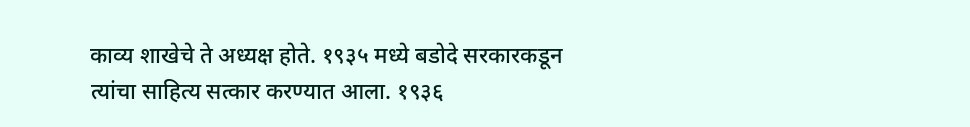काव्य शाखेचे ते अध्यक्ष होते. १९३५ मध्ये बडोदे सरकारकडून त्यांचा साहित्य सत्कार करण्यात आला. १९३६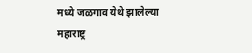मध्ये जळगाव येथे झालेल्या महाराष्ट्र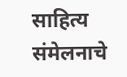साहित्य संमेलनाचे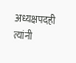अध्यक्षपदही त्यांनी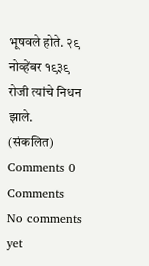भूषवले होते. २९ नोव्हेंबर १९३९ रोजी त्यांचे निधन झाले.
(संकलित)
Comments 0 Comments
No comments yet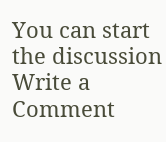You can start the discussion
Write a Comment